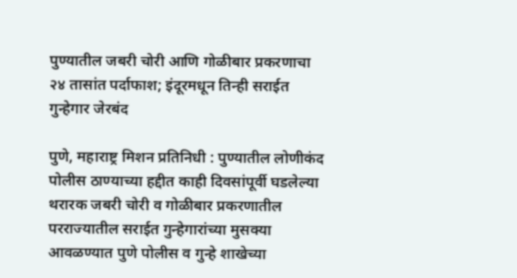पुण्यातील जबरी चोरी आणि गोळीबार प्रकरणाचा २४ तासांत पर्दाफाश; इंदूरमधून तिन्ही सराईत गुन्हेगार जेरबंद

पुणे, महाराष्ट्र मिशन प्रतिनिधी : पुण्यातील लोणीकंद पोलीस ठाण्याच्या हद्दीत काही दिवसांपूर्वी घडलेल्या थरारक जबरी चोरी व गोळीबार प्रकरणातील परराज्यातील सराईत गुन्हेगारांच्या मुसक्या आवळण्यात पुणे पोलीस व गुन्हे शाखेच्या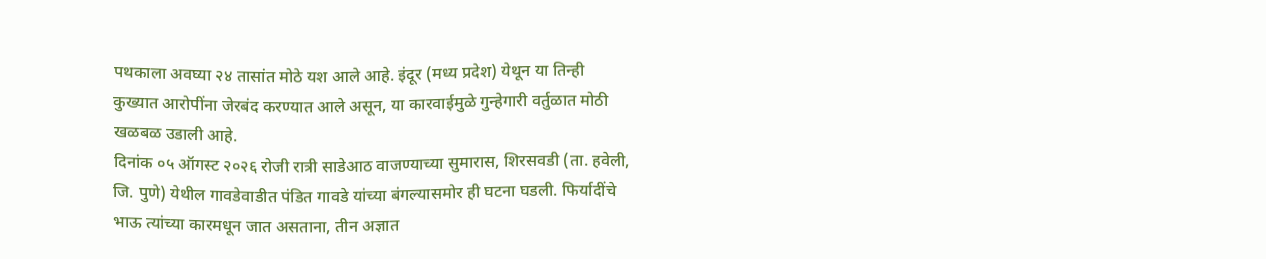पथकाला अवघ्या २४ तासांत मोठे यश आले आहे. इंदूर (मध्य प्रदेश) येथून या तिन्ही कुख्यात आरोपींना जेरबंद करण्यात आले असून, या कारवाईमुळे गुन्हेगारी वर्तुळात मोठी खळबळ उडाली आहे.
दिनांक ०५ ऑगस्ट २०२६ रोजी रात्री साडेआठ वाजण्याच्या सुमारास, शिरसवडी (ता. हवेली, जि. पुणे) येथील गावडेवाडीत पंडित गावडे यांच्या बंगल्यासमोर ही घटना घडली. फिर्यादींचे भाऊ त्यांच्या कारमधून जात असताना, तीन अज्ञात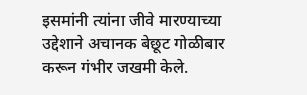इसमांनी त्यांना जीवे मारण्याच्या उद्देशाने अचानक बेछूट गोळीबार करून गंभीर जखमी केले.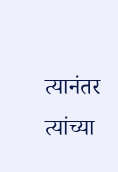त्यानंतर त्यांच्या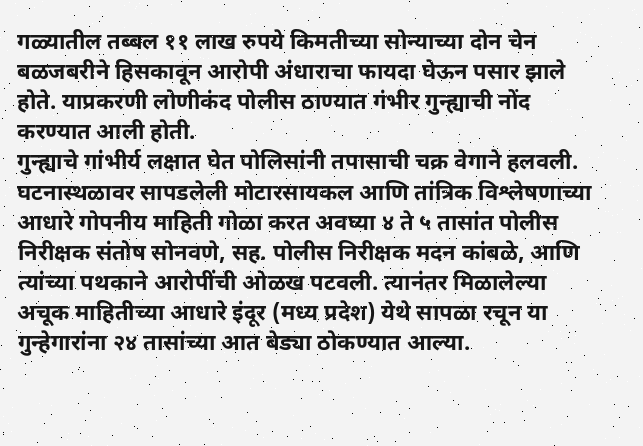गळ्यातील तब्बल ११ लाख रुपये किमतीच्या सोन्याच्या दोन चेन बळजबरीने हिसकावून आरोपी अंधाराचा फायदा घेऊन पसार झाले होते. याप्रकरणी लोणीकंद पोलीस ठाण्यात गंभीर गुन्ह्याची नोंद करण्यात आली होती.
गुन्ह्याचे गांभीर्य लक्षात घेत पोलिसांनी तपासाची चक्र वेगाने हलवली. घटनास्थळावर सापडलेली मोटारसायकल आणि तांत्रिक विश्लेषणाच्या आधारे गोपनीय माहिती गोळा करत अवघ्या ४ ते ५ तासांत पोलीस निरीक्षक संतोष सोनवणे, सह. पोलीस निरीक्षक मदन कांबळे, आणि त्यांच्या पथकाने आरोपींची ओळख पटवली. त्यानंतर मिळालेल्या अचूक माहितीच्या आधारे इंदूर (मध्य प्रदेश) येथे सापळा रचून या गुन्हेगारांना २४ तासांच्या आत बेड्या ठोकण्यात आल्या.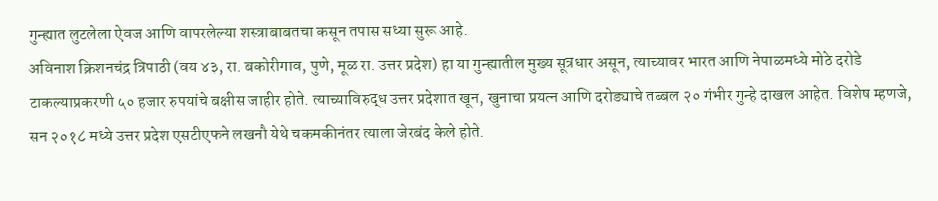गुन्ह्यात लुटलेला ऐवज आणि वापरलेल्या शस्त्राबाबतचा कसून तपास सध्या सुरू आहे.
अविनाश क्रिशनचंद्र त्रिपाठी (वय ४३, रा. बकोरीगाव, पुणे, मूळ रा. उत्तर प्रदेश) हा या गुन्ह्यातील मुख्य सूत्रधार असून, त्याच्यावर भारत आणि नेपाळमध्ये मोठे दरोडे टाकल्याप्रकरणी ५० हजार रुपयांचे बक्षीस जाहीर होते. त्याच्याविरुद्ध उत्तर प्रदेशात खून, खुनाचा प्रयत्न आणि दरोड्याचे तब्बल २० गंभीर गुन्हे दाखल आहेत. विशेष म्हणजे, सन २०१८ मध्ये उत्तर प्रदेश एसटीएफने लखनौ येथे चकमकीनंतर त्याला जेरबंद केले होते.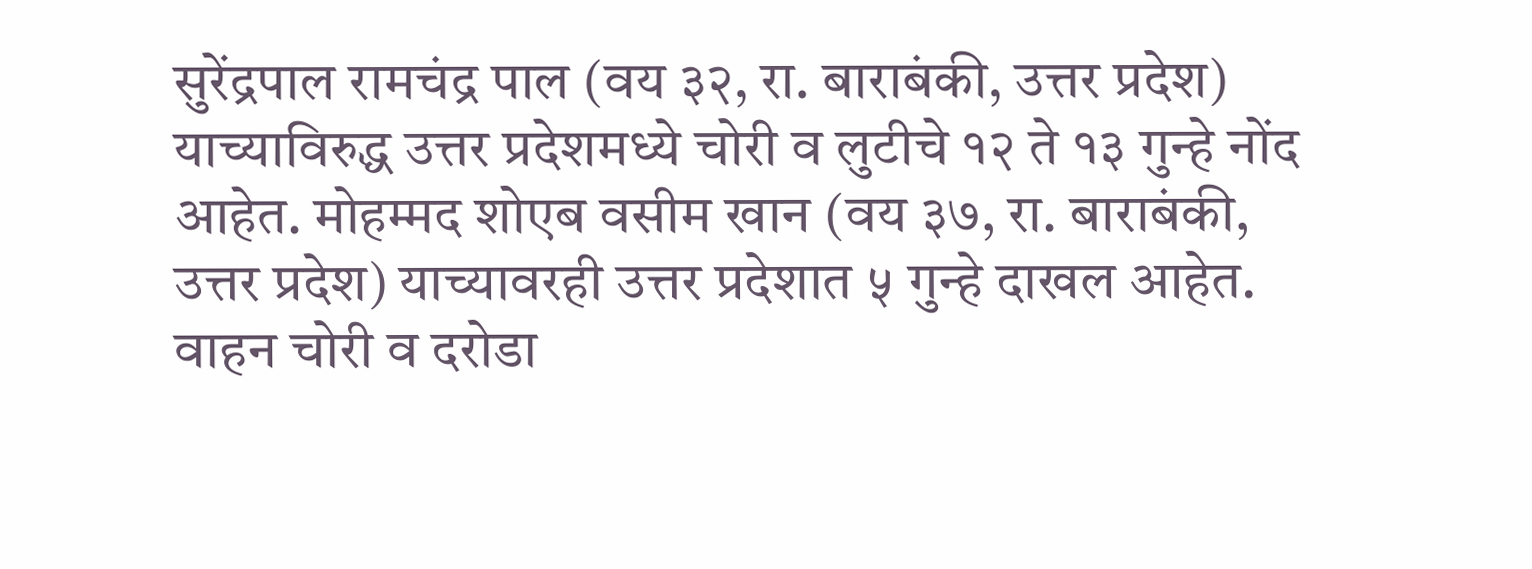सुरेंद्रपाल रामचंद्र पाल (वय ३२, रा. बाराबंकी, उत्तर प्रदेश) याच्याविरुद्ध उत्तर प्रदेशमध्ये चोरी व लुटीचे १२ ते १३ गुन्हे नोंद आहेत. मोहम्मद शोएब वसीम खान (वय ३७, रा. बाराबंकी, उत्तर प्रदेश) याच्यावरही उत्तर प्रदेशात ५ गुन्हे दाखल आहेत.
वाहन चोरी व दरोडा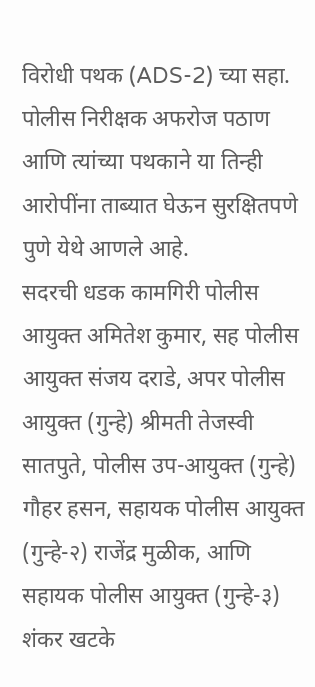विरोधी पथक (ADS-2) च्या सहा. पोलीस निरीक्षक अफरोज पठाण आणि त्यांच्या पथकाने या तिन्ही आरोपींना ताब्यात घेऊन सुरक्षितपणे पुणे येथे आणले आहे.
सदरची धडक कामगिरी पोलीस आयुक्त अमितेश कुमार, सह पोलीस आयुक्त संजय दराडे, अपर पोलीस आयुक्त (गुन्हे) श्रीमती तेजस्वी सातपुते, पोलीस उप-आयुक्त (गुन्हे) गौहर हसन, सहायक पोलीस आयुक्त (गुन्हे-२) राजेंद्र मुळीक, आणि सहायक पोलीस आयुक्त (गुन्हे-३) शंकर खटके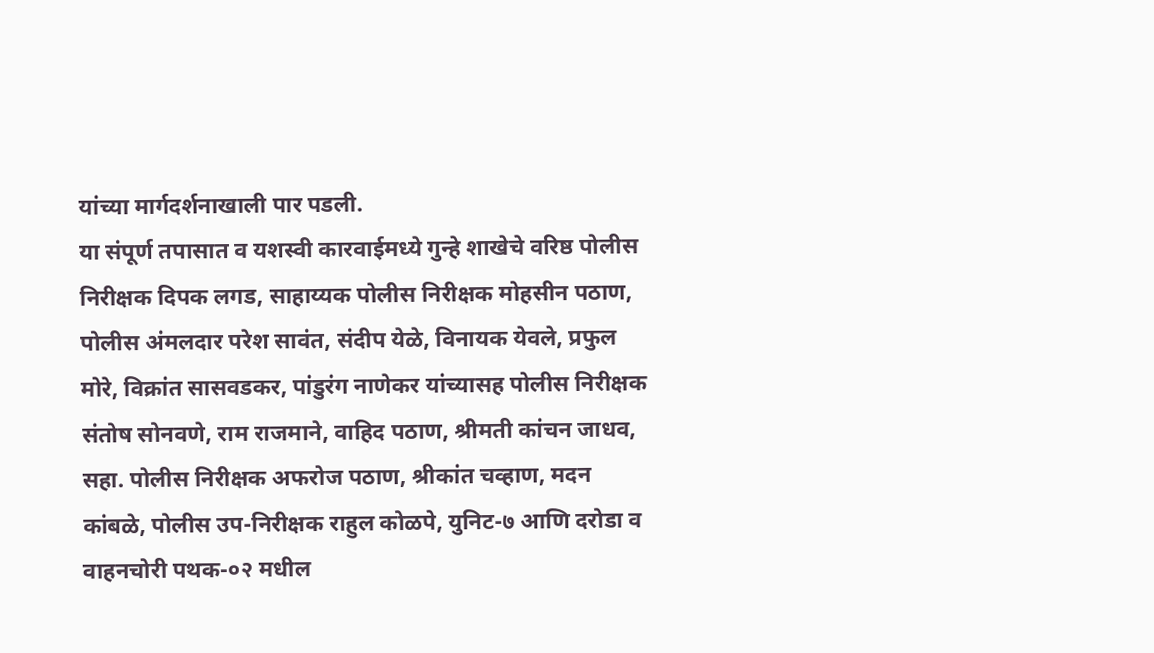यांच्या मार्गदर्शनाखाली पार पडली.
या संपूर्ण तपासात व यशस्वी कारवाईमध्ये गुन्हे शाखेचे वरिष्ठ पोलीस निरीक्षक दिपक लगड, साहाय्यक पोलीस निरीक्षक मोहसीन पठाण, पोलीस अंमलदार परेश सावंत, संदीप येळे, विनायक येवले, प्रफुल मोरे, विक्रांत सासवडकर, पांडुरंग नाणेकर यांच्यासह पोलीस निरीक्षक संतोष सोनवणे, राम राजमाने, वाहिद पठाण, श्रीमती कांचन जाधव, सहा. पोलीस निरीक्षक अफरोज पठाण, श्रीकांत चव्हाण, मदन कांबळे, पोलीस उप-निरीक्षक राहुल कोळपे, युनिट-७ आणि दरोडा व वाहनचोरी पथक-०२ मधील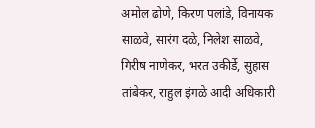अमोल ढोणे, किरण पलांडे, विनायक साळवे, सारंग दळे, निलेश साळवे, गिरीष नाणेकर, भरत उकीर्डे, सुहास तांबेकर, राहुल इंगळे आदी अधिकारी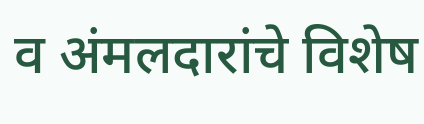व अंमलदारांचे विशेष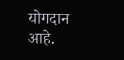योगदान आहे.